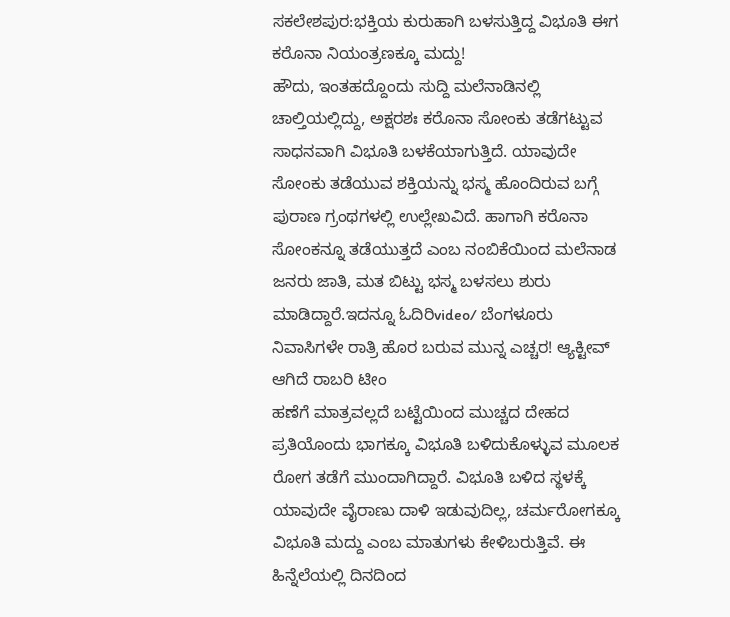ಸಕಲೇಶಪುರ:ಭಕ್ತಿಯ ಕುರುಹಾಗಿ ಬಳಸುತ್ತಿದ್ದ ವಿಭೂತಿ ಈಗ ಕರೊನಾ ನಿಯಂತ್ರಣಕ್ಕೂ ಮದ್ದು!
ಹೌದು, ಇಂತಹದ್ದೊಂದು ಸುದ್ದಿ ಮಲೆನಾಡಿನಲ್ಲಿ ಚಾಲ್ತಿಯಲ್ಲಿದ್ದು, ಅಕ್ಷರಶಃ ಕರೊನಾ ಸೋಂಕು ತಡೆಗಟ್ಟುವ ಸಾಧನವಾಗಿ ವಿಭೂತಿ ಬಳಕೆಯಾಗುತ್ತಿದೆ. ಯಾವುದೇ ಸೋಂಕು ತಡೆಯುವ ಶಕ್ತಿಯನ್ನು ಭಸ್ಮ ಹೊಂದಿರುವ ಬಗ್ಗೆ ಪುರಾಣ ಗ್ರಂಥಗಳಲ್ಲಿ ಉಲ್ಲೇಖವಿದೆ. ಹಾಗಾಗಿ ಕರೊನಾ ಸೋಂಕನ್ನೂ ತಡೆಯುತ್ತದೆ ಎಂಬ ನಂಬಿಕೆಯಿಂದ ಮಲೆನಾಡ ಜನರು ಜಾತಿ, ಮತ ಬಿಟ್ಟು ಭಸ್ಮ ಬಳಸಲು ಶುರು ಮಾಡಿದ್ದಾರೆ.ಇದನ್ನೂ ಓದಿರಿvideo/ ಬೆಂಗಳೂರು ನಿವಾಸಿಗಳೇ ರಾತ್ರಿ ಹೊರ ಬರುವ ಮುನ್ನ ಎಚ್ಚರ! ಆ್ಯಕ್ಟೀವ್ ಆಗಿದೆ ರಾಬರಿ ಟೀಂ
ಹಣೆಗೆ ಮಾತ್ರವಲ್ಲದೆ ಬಟ್ಟೆಯಿಂದ ಮುಚ್ಚದ ದೇಹದ ಪ್ರತಿಯೊಂದು ಭಾಗಕ್ಕೂ ವಿಭೂತಿ ಬಳಿದುಕೊಳ್ಳುವ ಮೂಲಕ ರೋಗ ತಡೆಗೆ ಮುಂದಾಗಿದ್ದಾರೆ. ವಿಭೂತಿ ಬಳಿದ ಸ್ಥಳಕ್ಕೆ ಯಾವುದೇ ವೈರಾಣು ದಾಳಿ ಇಡುವುದಿಲ್ಲ, ಚರ್ಮರೋಗಕ್ಕೂ ವಿಭೂತಿ ಮದ್ದು ಎಂಬ ಮಾತುಗಳು ಕೇಳಿಬರುತ್ತಿವೆ. ಈ ಹಿನ್ನೆಲೆಯಲ್ಲಿ ದಿನದಿಂದ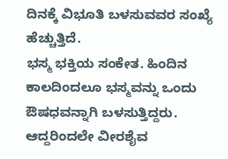ದಿನಕ್ಕೆ ವಿಭೂತಿ ಬಳಸುವವರ ಸಂಖ್ಯೆ ಹೆಚ್ಚುತ್ತಿದೆ.
ಭಸ್ಮ ಭಕ್ತಿಯ ಸಂಕೇತ. ಹಿಂದಿನ ಕಾಲದಿಂದಲೂ ಭಸ್ಮವನ್ನು ಒಂದು ಔಷಧವನ್ನಾಗಿ ಬಳಸುತ್ತಿದ್ದರು. ಆದ್ದರಿಂದಲೇ ವೀರಶೈವ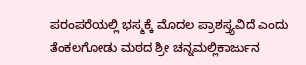ಪರಂಪರೆಯಲ್ಲಿ ಭಸ್ಮಕ್ಕೆ ಮೊದಲ ಪ್ರಾಶಸ್ತ್ಯವಿದೆ ಎಂದು ತೆಂಕಲಗೋಡು ಮಠದ ಶ್ರೀ ಚನ್ನಮಲ್ಲಿಕಾರ್ಜುನ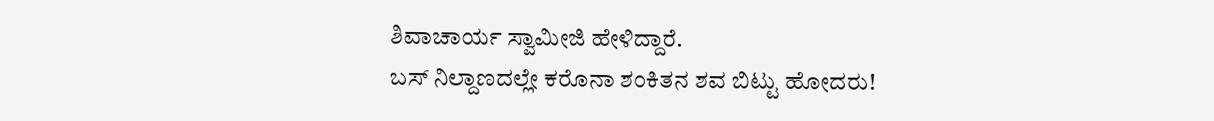ಶಿವಾಚಾರ್ಯ ಸ್ವಾಮೀಜಿ ಹೇಳಿದ್ದಾರೆ.
ಬಸ್ ನಿಲ್ದಾಣದಲ್ಲೇ ಕರೊನಾ ಶಂಕಿತನ ಶವ ಬಿಟ್ಟು ಹೋದರು!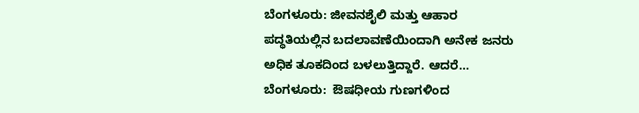ಬೆಂಗಳೂರು: ಜೀವನಶೈಲಿ ಮತ್ತು ಆಹಾರ ಪದ್ಧತಿಯಲ್ಲಿನ ಬದಲಾವಣೆಯಿಂದಾಗಿ ಅನೇಕ ಜನರು ಅಧಿಕ ತೂಕದಿಂದ ಬಳಲುತ್ತಿದ್ದಾರೆ. ಆದರೆ…
ಬೆಂಗಳೂರು:  ಔಷಧೀಯ ಗುಣಗಳಿಂದ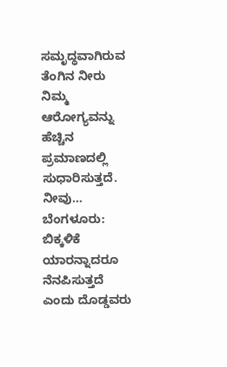ಸಮೃದ್ಧವಾಗಿರುವ ತೆಂಗಿನ ನೀರು ನಿಮ್ಮ  ಆರೋಗ್ಯವನ್ನು ಹೆಚ್ಚಿನ ಪ್ರಮಾಣದಲ್ಲಿ ಸುಧಾರಿಸುತ್ತದೆ. ನೀವು…
ಬೆಂಗಳೂರು:  ಬಿಕ್ಕಳಿಕೆ ಯಾರನ್ನಾದರೂ ನೆನಪಿಸುತ್ತದೆ ಎಂದು ದೊಡ್ಡವರು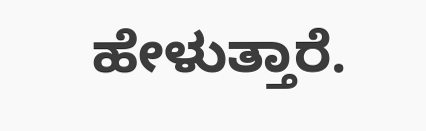ಹೇಳುತ್ತಾರೆ.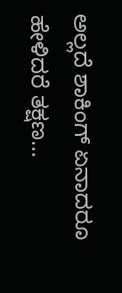ಅಲ್ಲದೆ ಶಾಕಿಂಗ್ ಏನಾದರೂ ಹೇಳಿದರೆ ತಕ್ಷಣ…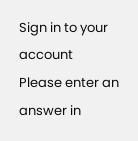Sign in to your account
Please enter an answer in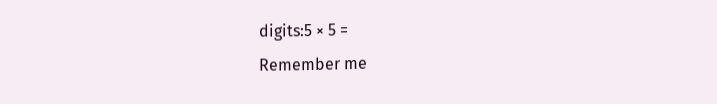digits:5 × 5 =
Remember me